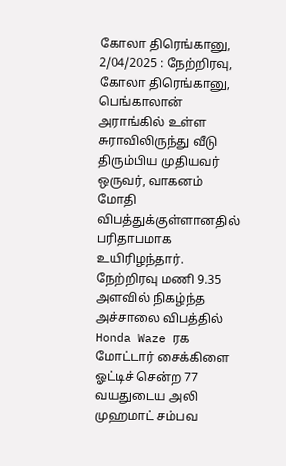கோலா திரெங்கானு, 2/04/2025 : நேற்றிரவு, கோலா திரெங்கானு, பெங்காலான் அராங்கில் உள்ள சுராவிலிருந்து வீடு திரும்பிய முதியவர் ஒருவர், வாகனம் மோதி விபத்துக்குள்ளானதில் பரிதாபமாக உயிரிழந்தார்.
நேற்றிரவு மணி 9.35 அளவில் நிகழ்ந்த அச்சாலை விபத்தில் Honda Waze ரக மோட்டார் சைக்கிளை ஓட்டிச் சென்ற 77 வயதுடைய அலி முஹமாட் சம்பவ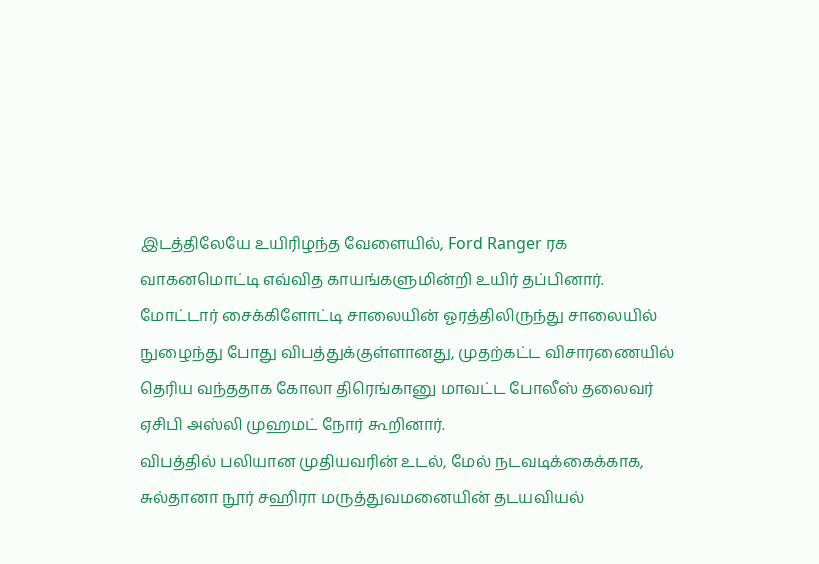இடத்திலேயே உயிரிழந்த வேளையில், Ford Ranger ரக வாகனமொட்டி எவ்வித காயங்களுமின்றி உயிர் தப்பினார்.
மோட்டார் சைக்கிளோட்டி சாலையின் ஓரத்திலிருந்து சாலையில் நுழைந்து போது விபத்துக்குள்ளானது, முதற்கட்ட விசாரணையில் தெரிய வந்ததாக கோலா திரெங்கானு மாவட்ட போலீஸ் தலைவர் ஏசிபி அஸ்லி முஹமட் நோர் கூறினார்.
விபத்தில் பலியான முதியவரின் உடல், மேல் நடவடிக்கைக்காக, சுல்தானா நூர் சஹிரா மருத்துவமனையின் தடயவியல்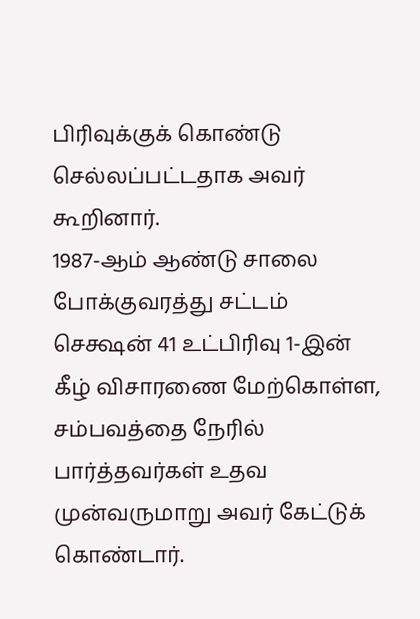பிரிவுக்குக் கொண்டு செல்லப்பட்டதாக அவர் கூறினார்.
1987-ஆம் ஆண்டு சாலை போக்குவரத்து சட்டம் செக்ஷன் 41 உட்பிரிவு 1-இன் கீழ் விசாரணை மேற்கொள்ள, சம்பவத்தை நேரில் பார்த்தவர்கள் உதவ முன்வருமாறு அவர் கேட்டுக் கொண்டார்.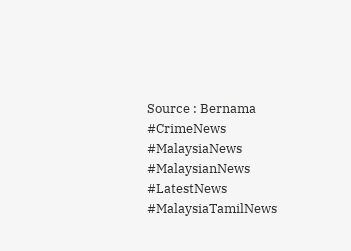Source : Bernama
#CrimeNews
#MalaysiaNews
#MalaysianNews
#LatestNews
#MalaysiaTamilNews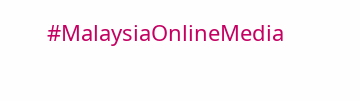#MalaysiaOnlineMedia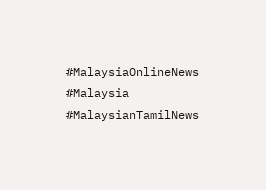#MalaysiaOnlineNews
#Malaysia
#MalaysianTamilNews